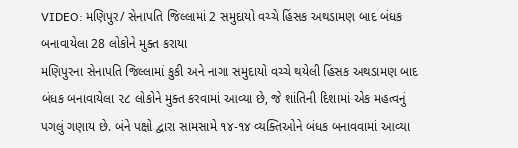VIDEO: મણિપુર/ સેનાપતિ જિલ્લામાં 2 સમુદાયો વચ્ચે હિંસક અથડામણ બાદ બંધક બનાવાયેલા 28 લોકોને મુક્ત કરાયા
મણિપુરના સેનાપતિ જિલ્લામાં કુકી અને નાગા સમુદાયો વચ્ચે થયેલી હિંસક અથડામણ બાદ બંધક બનાવાયેલા ૨૮ લોકોને મુક્ત કરવામાં આવ્યા છે, જે શાંતિની દિશામાં એક મહત્વનું પગલું ગણાય છે. બંને પક્ષો દ્વારા સામસામે ૧૪-૧૪ વ્યક્તિઓને બંધક બનાવવામાં આવ્યા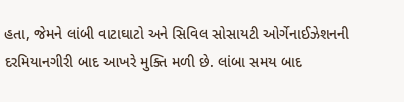હતા, જેમને લાંબી વાટાઘાટો અને સિવિલ સોસાયટી ઓર્ગેનાઈઝેશનની દરમિયાનગીરી બાદ આખરે મુક્તિ મળી છે. લાંબા સમય બાદ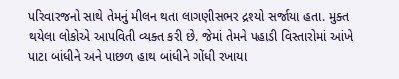પરિવારજનો સાથે તેમનું મીલન થતા લાગણીસભર દ્રશ્યો સર્જાયા હતા. મુક્ત થયેલા લોકોએ આપવિતી વ્યક્ત કરી છે. જેમાં તેમને પહાડી વિસ્તારોમાં આંખે પાટા બાંધીને અને પાછળ હાથ બાંધીને ગોંધી રખાયા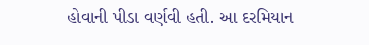હોવાની પીડા વર્ણવી હતી. આ દરમિયાન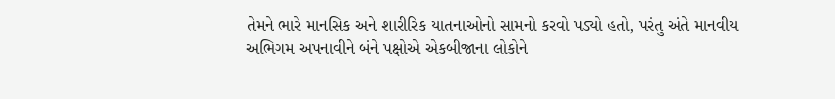તેમને ભારે માનસિક અને શારીરિક યાતનાઓનો સામનો કરવો પડ્યો હતો, પરંતુ અંતે માનવીય અભિગમ અપનાવીને બંને પક્ષોએ એકબીજાના લોકોને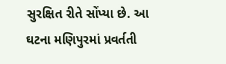સુરક્ષિત રીતે સોંપ્યા છે. આ ઘટના મણિપુરમાં પ્રવર્તતી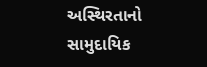અસ્થિરતાનો સામુદાયિક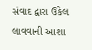સંવાદ દ્વારા ઉકેલ લાવવાની આશા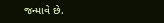જન્માવે છે.